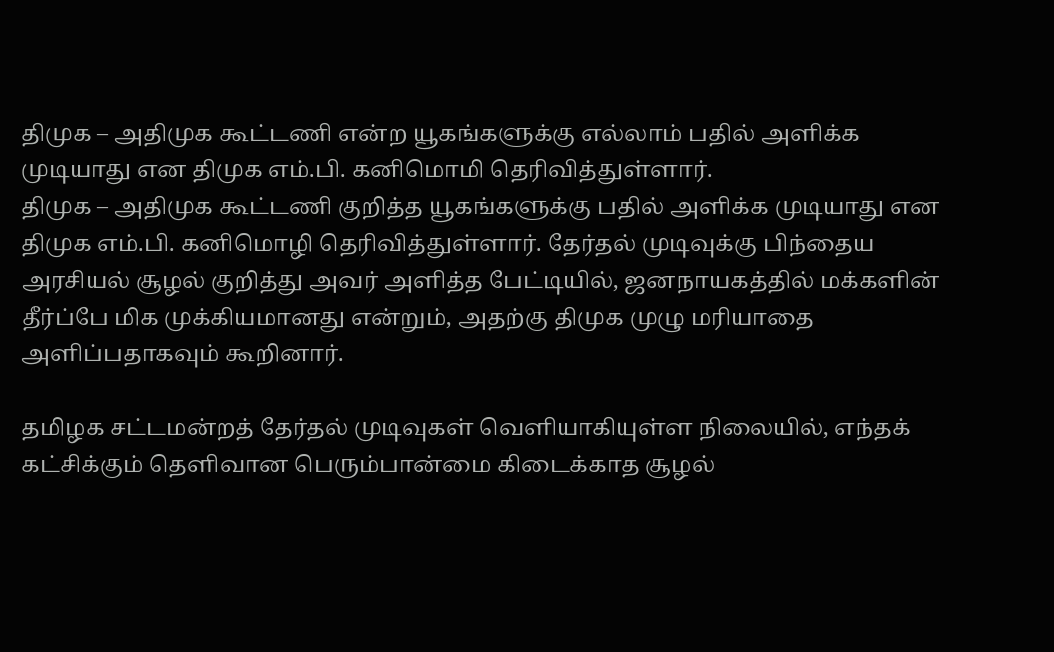திமுக – அதிமுக கூட்டணி என்ற யூகங்களுக்கு எல்லாம் பதில் அளிக்க முடியாது என திமுக எம்.பி. கனிமொமி தெரிவித்துள்ளார்.
திமுக – அதிமுக கூட்டணி குறித்த யூகங்களுக்கு பதில் அளிக்க முடியாது என திமுக எம்.பி. கனிமொழி தெரிவித்துள்ளார். தேர்தல் முடிவுக்கு பிந்தைய அரசியல் சூழல் குறித்து அவர் அளித்த பேட்டியில், ஜனநாயகத்தில் மக்களின் தீர்ப்பே மிக முக்கியமானது என்றும், அதற்கு திமுக முழு மரியாதை அளிப்பதாகவும் கூறினார்.

தமிழக சட்டமன்றத் தேர்தல் முடிவுகள் வெளியாகியுள்ள நிலையில், எந்தக் கட்சிக்கும் தெளிவான பெரும்பான்மை கிடைக்காத சூழல்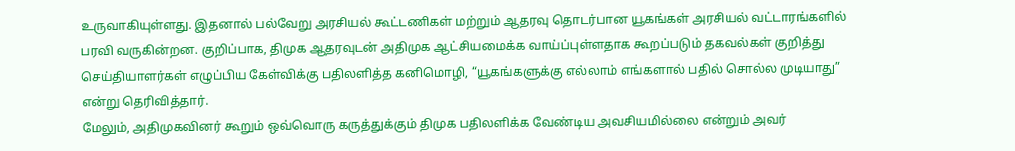உருவாகியுள்ளது. இதனால் பல்வேறு அரசியல் கூட்டணிகள் மற்றும் ஆதரவு தொடர்பான யூகங்கள் அரசியல் வட்டாரங்களில் பரவி வருகின்றன. குறிப்பாக, திமுக ஆதரவுடன் அதிமுக ஆட்சியமைக்க வாய்ப்புள்ளதாக கூறப்படும் தகவல்கள் குறித்து செய்தியாளர்கள் எழுப்பிய கேள்விக்கு பதிலளித்த கனிமொழி, “யூகங்களுக்கு எல்லாம் எங்களால் பதில் சொல்ல முடியாது” என்று தெரிவித்தார்.
மேலும், அதிமுகவினர் கூறும் ஒவ்வொரு கருத்துக்கும் திமுக பதிலளிக்க வேண்டிய அவசியமில்லை என்றும் அவர்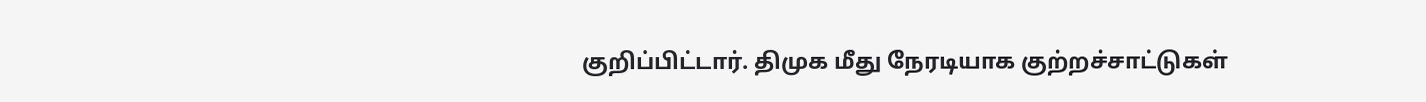குறிப்பிட்டார். திமுக மீது நேரடியாக குற்றச்சாட்டுகள்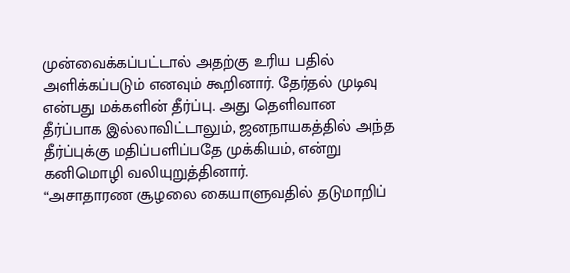முன்வைக்கப்பட்டால் அதற்கு உரிய பதில் அளிக்கப்படும் எனவும் கூறினார். தேர்தல் முடிவு என்பது மக்களின் தீர்ப்பு. அது தெளிவான தீர்ப்பாக இல்லாவிட்டாலும், ஜனநாயகத்தில் அந்த தீர்ப்புக்கு மதிப்பளிப்பதே முக்கியம், என்று கனிமொழி வலியுறுத்தினார்.
“அசாதாரண சூழலை கையாளுவதில் தடுமாறிப்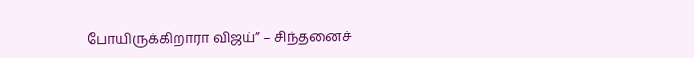போயிருக்கிறாரா விஜய்” – சிந்தனைச்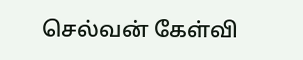செல்வன் கேள்வி